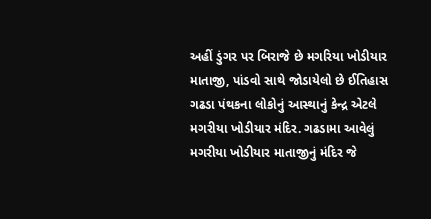અહીં ડુંગર પર બિરાજે છે મગરિયા ખોડીયાર માતાજી, પાંડવો સાથે જોડાયેલો છે ઈતિહાસ
ગઢડા પંથકના લોકોનું આસ્થાનું કેન્દ્ર એટલે મગરીયા ખોડીયાર મંદિર. ગઢડામા આવેલું મગરીયા ખોડીયાર માતાજીનું મંદિર જે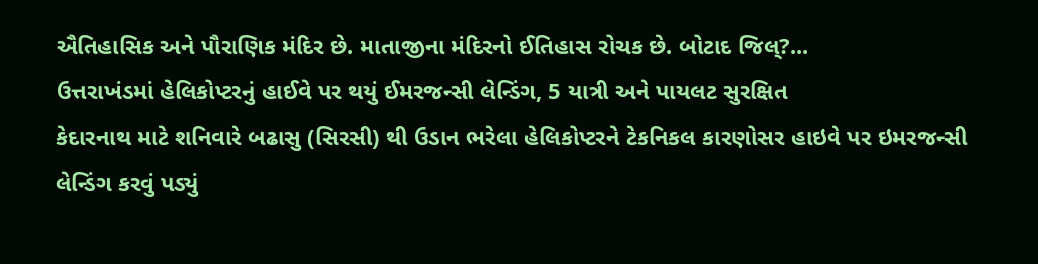ઐતિહાસિક અને પૌરાણિક મંદિર છે. માતાજીના મંદિરનો ઈતિહાસ રોચક છે. બોટાદ જિલ્?...
ઉત્તરાખંડમાં હેલિકોપ્ટરનું હાઈવે પર થયું ઈમરજન્સી લેન્ડિંગ, 5 યાત્રી અને પાયલટ સુરક્ષિત
કેદારનાથ માટે શનિવારે બઢાસુ (સિરસી) થી ઉડાન ભરેલા હેલિકોપ્ટરને ટેકનિકલ કારણોસર હાઇવે પર ઇમરજન્સી લેન્ડિંગ કરવું પડ્યું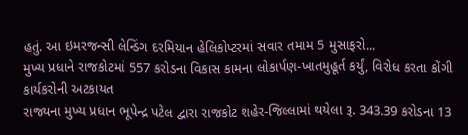હતું. આ ઇમરજન્સી લેન્ડિંગ દરમિયાન હેલિકોપ્ટરમાં સવાર તમામ 5 મુસાફરો...
મુખ્ય પ્રધાને રાજકોટમાં 557 કરોડના વિકાસ કામના લોકાર્પણ-ખાતમુહૂર્ત કર્યું, વિરોધ કરતા કોંગી કાર્યકરોની અટકાયત
રાજ્યના મુખ્ય પ્રધાન ભૂપેન્દ્ર પટેલ દ્વારા રાજકોટ શહેર-જિલ્લામાં થયેલા રૂ. 343.39 કરોડના 13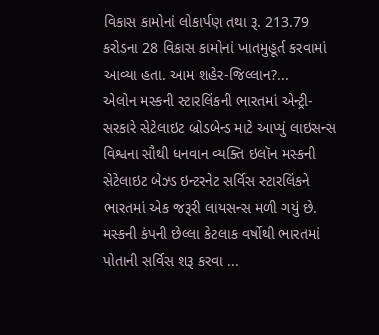વિકાસ કામોનાં લોકાર્પણ તથા રૂ. 213.79 કરોડના 28 વિકાસ કામોનાં ખાતમુહૂર્ત કરવામાં આવ્યા હતા. આમ શહેર-જિલ્લાન?...
એલોન મસ્કની સ્ટારલિંકની ભારતમાં એન્ટ્રી- સરકારે સેટેલાઇટ બ્રોડબેન્ડ માટે આપ્યું લાઇસન્સ
વિશ્વના સૌથી ધનવાન વ્યક્તિ ઇલૉન મસ્કની સેટેલાઇટ બેઝ્ડ ઇન્ટરનેટ સર્વિસ સ્ટારલિંકને ભારતમાં એક જરૂરી લાયસન્સ મળી ગયું છે. મસ્કની કંપની છેલ્લા કેટલાક વર્ષોથી ભારતમાં પોતાની સર્વિસ શરૂ કરવા ...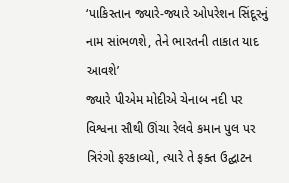‘પાકિસ્તાન જ્યારે-જ્યારે ઓપરેશન સિંદૂરનું નામ સાંભળશે, તેને ભારતની તાકાત યાદ આવશે’
જ્યારે પીએમ મોદીએ ચેનાબ નદી પર વિશ્વના સૌથી ઊંચા રેલવે કમાન પુલ પર ત્રિરંગો ફરકાવ્યો, ત્યારે તે ફક્ત ઉદ્ઘાટન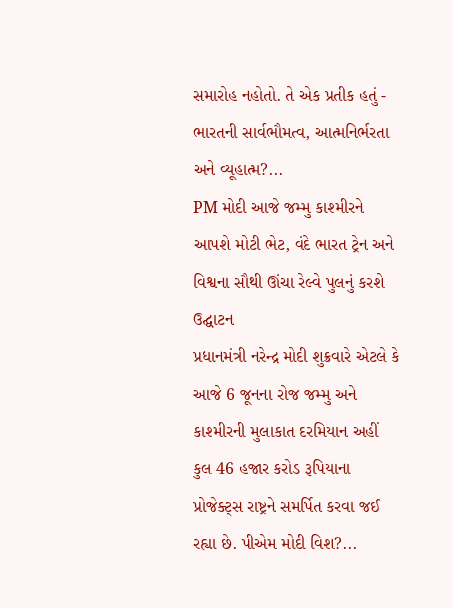સમારોહ નહોતો. તે એક પ્રતીક હતું - ભારતની સાર્વભૌમત્વ, આત્મનિર્ભરતા અને વ્યૂહાત્મ?...
PM મોદી આજે જમ્મુ કાશ્મીરને આપશે મોટી ભેટ, વંદે ભારત ટ્રેન અને વિશ્વના સૌથી ઊંચા રેલ્વે પુલનું કરશે ઉદ્ઘાટન
પ્રધાનમંત્રી નરેન્દ્ર મોદી શુક્રવારે એટલે કે આજે 6 જૂનના રોજ જમ્મુ અને કાશ્મીરની મુલાકાત દરમિયાન અહીં કુલ 46 હજાર કરોડ રૂપિયાના પ્રોજેક્ટ્સ રાષ્ટ્રને સમર્પિત કરવા જઈ રહ્યા છે. પીએમ મોદી વિશ?...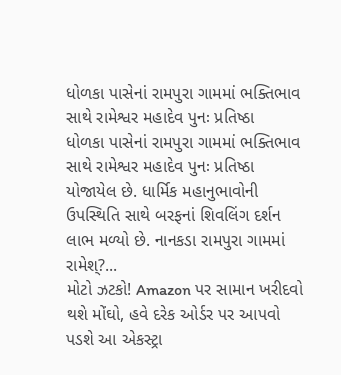ધોળકા પાસેનાં રામપુરા ગામમાં ભક્તિભાવ સાથે રામેશ્વર મહાદેવ પુનઃ પ્રતિષ્ઠા
ધોળકા પાસેનાં રામપુરા ગામમાં ભક્તિભાવ સાથે રામેશ્વર મહાદેવ પુનઃ પ્રતિષ્ઠા યોજાયેલ છે. ધાર્મિક મહાનુભાવોની ઉપસ્થિતિ સાથે બરફનાં શિવલિંગ દર્શન લાભ મળ્યો છે. નાનકડા રામપુરા ગામમાં રામેશ્?...
મોટો ઝટકો! Amazon પર સામાન ખરીદવો થશે મોંઘો, હવે દરેક ઓર્ડર પર આપવો પડશે આ એકસ્ટ્રા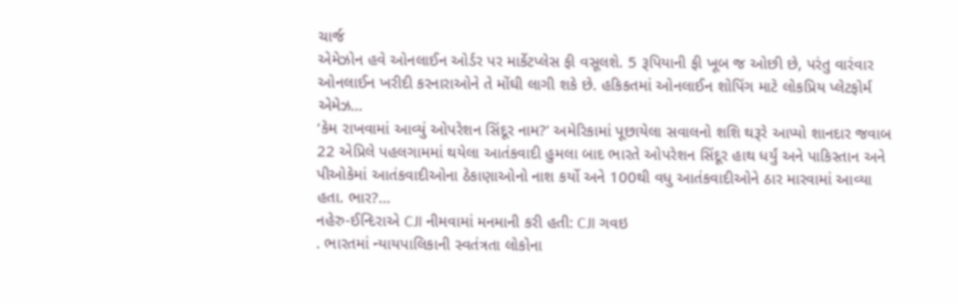ચાર્જ
એમેઝોન હવે ઓનલાઈન ઓર્ડર પર માર્કેટપ્લેસ ફી વસૂલશે. 5 રૂપિયાની ફી ખૂબ જ ઓછી છે, પરંતુ વારંવાર ઓનલાઈન ખરીદી કરનારાઓને તે મોંઘી લાગી શકે છે. હકિકતમાં ઓનલાઈન શોપિંગ માટે લોકપ્રિય પ્લેટફોર્મ એમેઝ...
‘કેમ રાખવામાં આવ્યું ઓપરેશન સિંદૂર નામ?’ અમેરિકામાં પૂછાયેલા સવાલનો શશિ થરૂરે આપ્યો શાનદાર જવાબ
22 એપ્રિલે પહલગામમાં થયેલા આતંકવાદી હુમલા બાદ ભારતે ઓપરેશન સિંદૂર હાથ ધર્યું અને પાકિસ્તાન અને પીઓકેમાં આતંકવાદીઓના ઠેકાણાઓનો નાશ કર્યો અને 100થી વધુ આતંકવાદીઓને ઠાર મારવામાં આવ્યા હતા. ભાર?...
નહેરુ-ઈન્દિરાએ CJI નીમવામાં મનમાની કરી હતી: CJI ગવઇ
. ભારતમાં ન્યાયપાલિકાની સ્વતંત્રતા લોકોના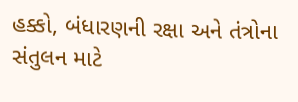હક્કો, બંધારણની રક્ષા અને તંત્રોના સંતુલન માટે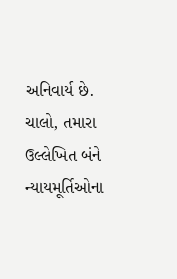અનિવાર્ય છે. ચાલો, તમારા ઉલ્લેખિત બંને ન્યાયમૂર્તિઓના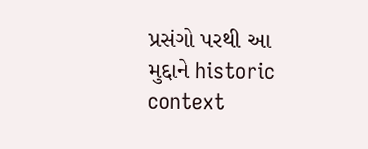પ્રસંગો પરથી આ મુદ્દાને historic context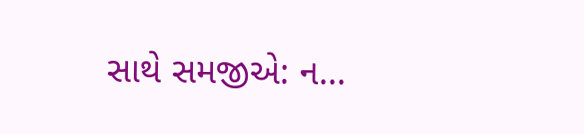સાથે સમજીએ: ન...